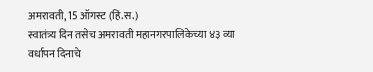अमरावती, 15 ऑगस्ट (हिं.स.)
स्वातंत्र्य दिन तसेच अमरावती महानगरपालिकेच्या ४३ व्या वर्धापन दिनाचे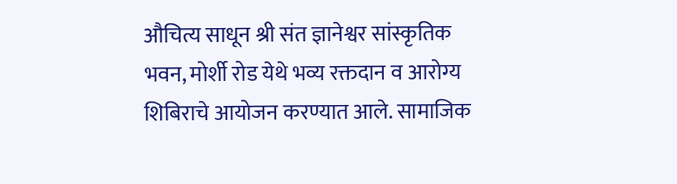औचित्य साधून श्री संत ज्ञानेश्वर सांस्कृतिक भवन, मोर्शी रोड येथे भव्य रक्तदान व आरोग्य शिबिराचे आयोजन करण्यात आले. सामाजिक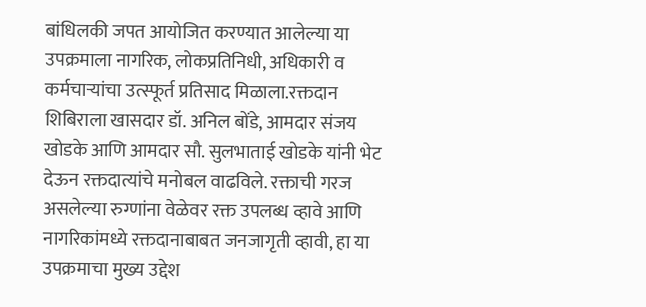बांधिलकी जपत आयोजित करण्यात आलेल्या या उपक्रमाला नागरिक, लोकप्रतिनिधी, अधिकारी व कर्मचाऱ्यांचा उत्स्फूर्त प्रतिसाद मिळाला.रक्तदान शिबिराला खासदार डॉ. अनिल बोंडे, आमदार संजय खोडके आणि आमदार सौ. सुलभाताई खोडके यांनी भेट देऊन रक्तदात्यांचे मनोबल वाढविले. रक्ताची गरज असलेल्या रुग्णांना वेळेवर रक्त उपलब्ध व्हावे आणि नागरिकांमध्ये रक्तदानाबाबत जनजागृती व्हावी, हा या उपक्रमाचा मुख्य उद्देश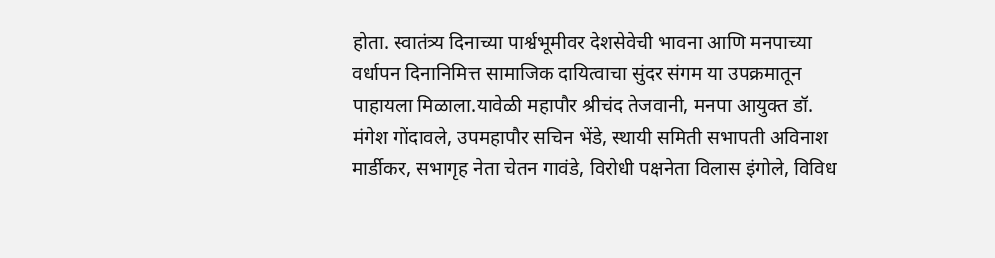होता. स्वातंत्र्य दिनाच्या पार्श्वभूमीवर देशसेवेची भावना आणि मनपाच्या वर्धापन दिनानिमित्त सामाजिक दायित्वाचा सुंदर संगम या उपक्रमातून पाहायला मिळाला.यावेळी महापौर श्रीचंद तेजवानी, मनपा आयुक्त डॉ. मंगेश गोंदावले, उपमहापौर सचिन भेंडे, स्थायी समिती सभापती अविनाश मार्डीकर, सभागृह नेता चेतन गावंडे, विरोधी पक्षनेता विलास इंगोले, विविध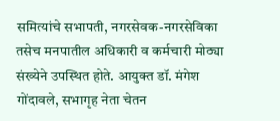समित्यांचे सभापती, नगरसेवक-नगरसेविका तसेच मनपातील अधिकारी व कर्मचारी मोठ्या संख्येने उपस्थित होते. आयुक्त डॉ. मंगेश गोंदावले, सभागृह नेता चेतन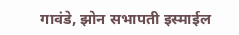गावंडे, झोन सभापती इस्माईल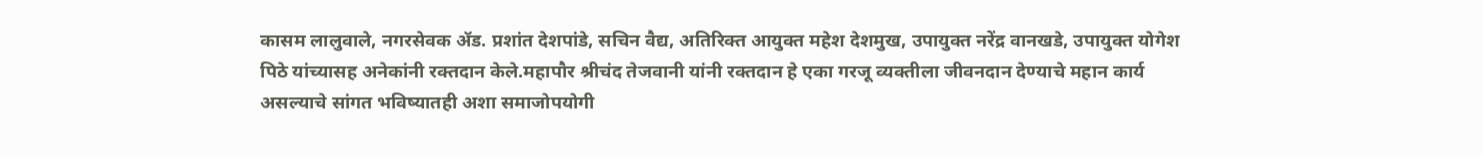कासम लालुवाले, नगरसेवक ॲड. प्रशांत देशपांडे, सचिन वैद्य, अतिरिक्त आयुक्त महेश देशमुख, उपायुक्त नरेंद्र वानखडे, उपायुक्त योगेश पिठे यांच्यासह अनेकांनी रक्तदान केले.महापौर श्रीचंद तेजवानी यांनी रक्तदान हे एका गरजू व्यक्तीला जीवनदान देण्याचे महान कार्य असल्याचे सांगत भविष्यातही अशा समाजोपयोगी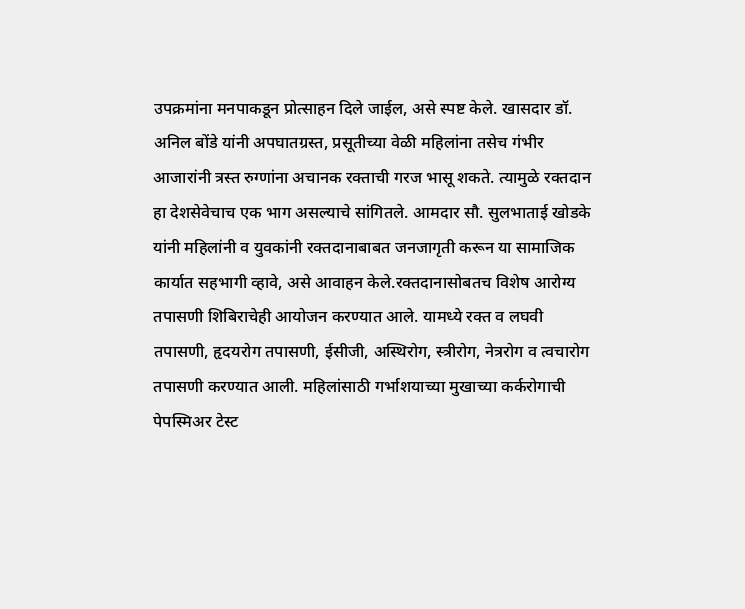उपक्रमांना मनपाकडून प्रोत्साहन दिले जाईल, असे स्पष्ट केले. खासदार डॉ. अनिल बोंडे यांनी अपघातग्रस्त, प्रसूतीच्या वेळी महिलांना तसेच गंभीर आजारांनी त्रस्त रुग्णांना अचानक रक्ताची गरज भासू शकते. त्यामुळे रक्तदान हा देशसेवेचाच एक भाग असल्याचे सांगितले. आमदार सौ. सुलभाताई खोडके यांनी महिलांनी व युवकांनी रक्तदानाबाबत जनजागृती करून या सामाजिक कार्यात सहभागी व्हावे, असे आवाहन केले.रक्तदानासोबतच विशेष आरोग्य तपासणी शिबिराचेही आयोजन करण्यात आले. यामध्ये रक्त व लघवी तपासणी, हृदयरोग तपासणी, ईसीजी, अस्थिरोग, स्त्रीरोग, नेत्ररोग व त्वचारोग तपासणी करण्यात आली. महिलांसाठी गर्भाशयाच्या मुखाच्या कर्करोगाची पेपस्मिअर टेस्ट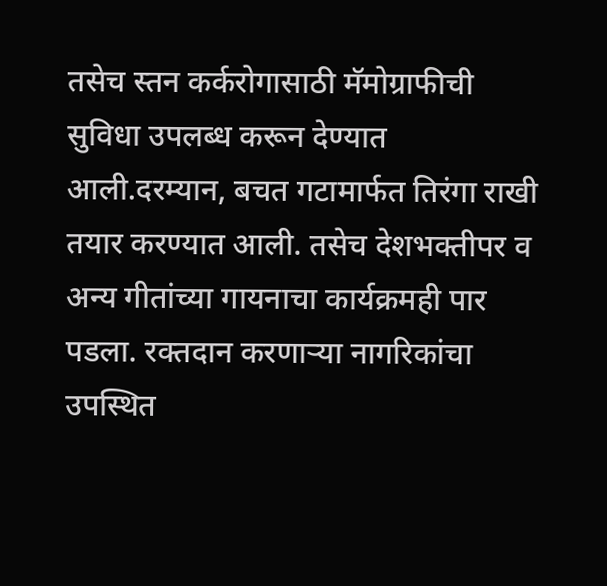तसेच स्तन कर्करोगासाठी मॅमोग्राफीची सुविधा उपलब्ध करून देण्यात आली.दरम्यान, बचत गटामार्फत तिरंगा राखी तयार करण्यात आली. तसेच देशभक्तीपर व अन्य गीतांच्या गायनाचा कार्यक्रमही पार पडला. रक्तदान करणाऱ्या नागरिकांचा उपस्थित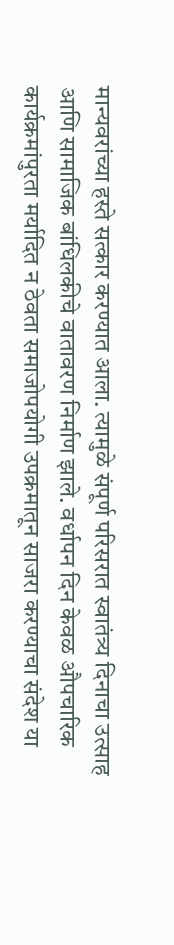मान्यवरांच्या हस्ते सत्कार करण्यात आला. त्यामुळे संपूर्ण परिसरात स्वातंत्र्य दिनाचा उत्साह आणि सामाजिक बांधिलकीचे वातावरण निर्माण झाले. वर्धापन दिन केवळ औपचारिक कार्यक्रमांपुरता मर्यादित न ठेवता समाजोपयोगी उपक्रमातून साजरा करण्याचा संदेश या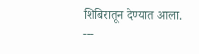शिबिरातून देण्यात आला.
---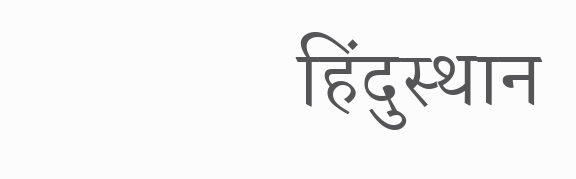हिंदुस्थान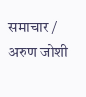समाचार / अरुण जोशी